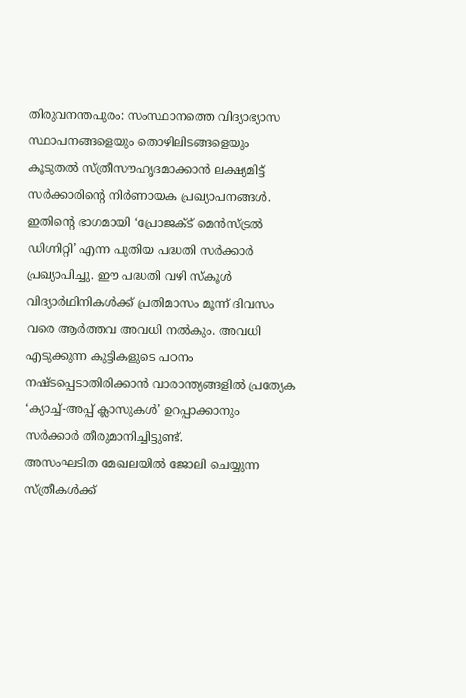തിരുവനന്തപുരം: സംസ്ഥാനത്തെ വിദ്യാഭ്യാസ സ്ഥാപനങ്ങളെയും തൊഴിലിടങ്ങളെയും കൂടുതൽ സ്ത്രീസൗഹൃദമാക്കാൻ ലക്ഷ്യമിട്ട് സർക്കാരിന്റെ നിർണായക പ്രഖ്യാപനങ്ങൾ. ഇതിന്റെ ഭാഗമായി ‘പ്രോജക്ട് മെൻസ്ട്രൽ ഡിഗ്നിറ്റി’ എന്ന പുതിയ പദ്ധതി സർക്കാർ പ്രഖ്യാപിച്ചു. ഈ പദ്ധതി വഴി സ്കൂൾ വിദ്യാർഥിനികൾക്ക് പ്രതിമാസം മൂന്ന് ദിവസം വരെ ആർത്തവ അവധി നൽകും. അവധി എടുക്കുന്ന കുട്ടികളുടെ പഠനം നഷ്ടപ്പെടാതിരിക്കാൻ വാരാന്ത്യങ്ങളിൽ പ്രത്യേക ‘ക്യാച്ച്-അപ്പ് ക്ലാസുകൾ’ ഉറപ്പാക്കാനും സർക്കാർ തീരുമാനിച്ചിട്ടുണ്ട്.
അസംഘടിത മേഖലയിൽ ജോലി ചെയ്യുന്ന സ്ത്രീകൾക്ക്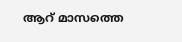ആറ് മാസത്തെ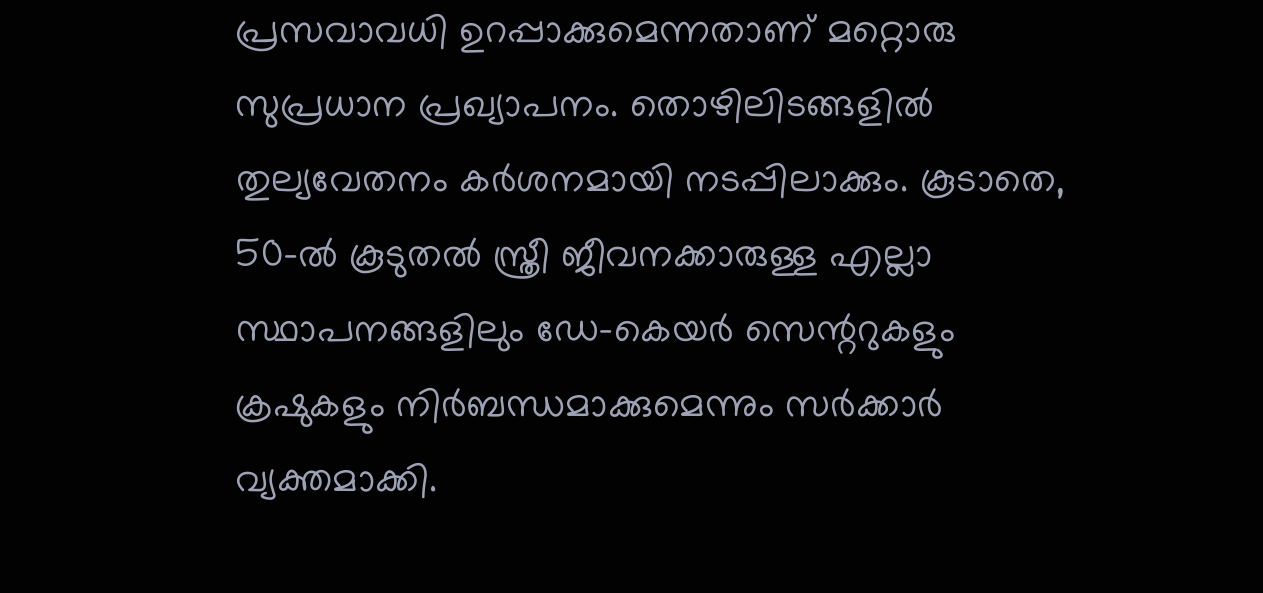പ്രസവാവധി ഉറപ്പാക്കുമെന്നതാണ് മറ്റൊരു സുപ്രധാന പ്രഖ്യാപനം. തൊഴിലിടങ്ങളിൽ തുല്യവേതനം കർശനമായി നടപ്പിലാക്കും. കൂടാതെ, 50-ൽ കൂടുതൽ സ്ത്രീ ജീവനക്കാരുള്ള എല്ലാ സ്ഥാപനങ്ങളിലും ഡേ-കെയർ സെന്ററുകളും ക്രഷുകളും നിർബന്ധമാക്കുമെന്നും സർക്കാർ വ്യക്തമാക്കി.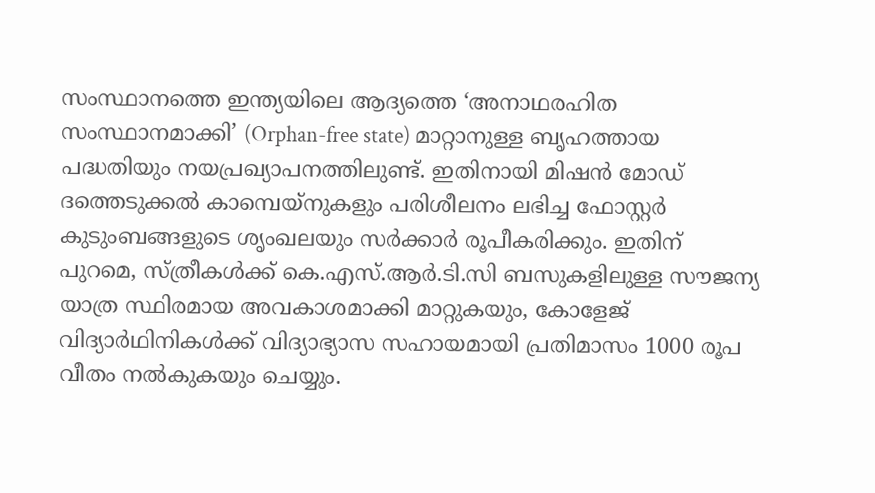സംസ്ഥാനത്തെ ഇന്ത്യയിലെ ആദ്യത്തെ ‘അനാഥരഹിത സംസ്ഥാനമാക്കി’ (Orphan-free state) മാറ്റാനുള്ള ബൃഹത്തായ പദ്ധതിയും നയപ്രഖ്യാപനത്തിലുണ്ട്. ഇതിനായി മിഷൻ മോഡ് ദത്തെടുക്കൽ കാമ്പെയ്നുകളും പരിശീലനം ലഭിച്ച ഫോസ്റ്റർ കുടുംബങ്ങളുടെ ശൃംഖലയും സർക്കാർ രൂപീകരിക്കും. ഇതിന് പുറമെ, സ്ത്രീകൾക്ക് കെ.എസ്.ആർ.ടി.സി ബസുകളിലുള്ള സൗജന്യ യാത്ര സ്ഥിരമായ അവകാശമാക്കി മാറ്റുകയും, കോളേജ് വിദ്യാർഥിനികൾക്ക് വിദ്യാഭ്യാസ സഹായമായി പ്രതിമാസം 1000 രൂപ വീതം നൽകുകയും ചെയ്യും.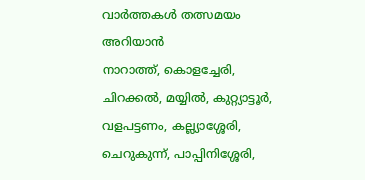വാർത്തകൾ തത്സമയം അറിയാൻ
നാറാത്ത്, കൊളച്ചേരി, ചിറക്കൽ, മയ്യിൽ, കുറ്റ്യാട്ടൂർ, വളപട്ടണം, കല്ല്യാശ്ശേരി, ചെറുകുന്ന്, പാപ്പിനിശ്ശേരി,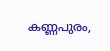കണ്ണപുരം,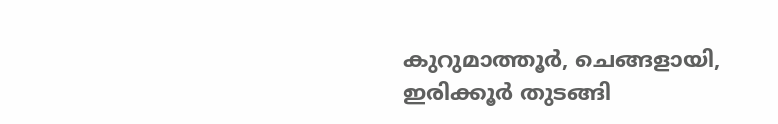കുറുമാത്തൂർ, ചെങ്ങളായി, ഇരിക്കൂർ തുടങ്ങി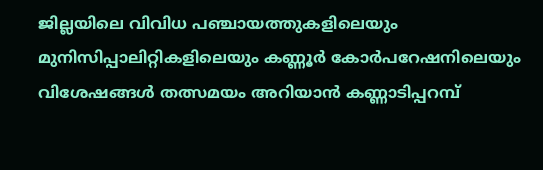ജില്ലയിലെ വിവിധ പഞ്ചായത്തുകളിലെയും മുനിസിപ്പാലിറ്റികളിലെയും കണ്ണൂർ കോർപറേഷനിലെയും വിശേഷങ്ങൾ തത്സമയം അറിയാൻ കണ്ണാടിപ്പറമ്പ്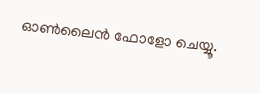ഓൺലൈൻ ഫോളോ ചെയ്യൂ.